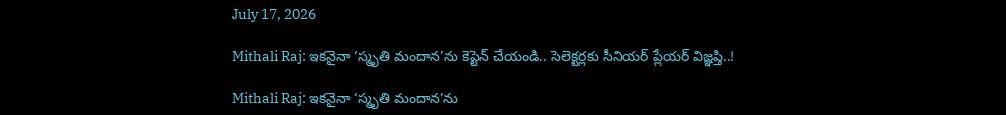July 17, 2026

Mithali Raj: ఇకనైనా ‘స్మృతి మందాన’ను కెప్టెన్ చేయండి.. సెలెక్టర్లకు సీనియర్ ప్లేయర్ విజ్ఞప్తి..!

Mithali Raj: ఇకనైనా ‘స్మృతి మందాన’ను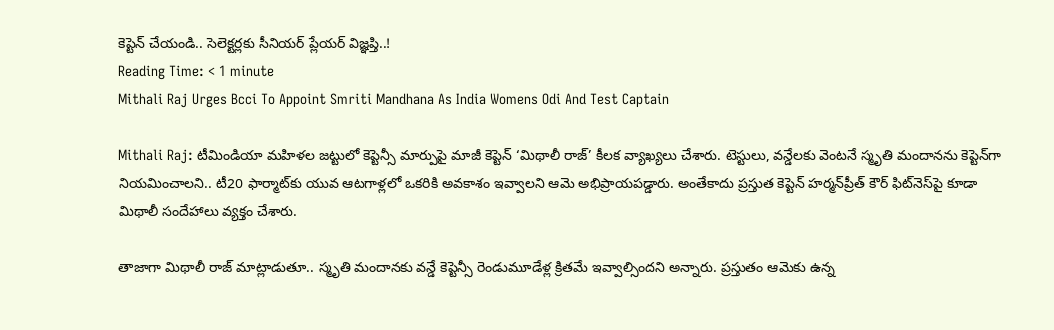కెప్టెన్ చేయండి.. సెలెక్టర్లకు సీనియర్ ప్లేయర్ విజ్ఞప్తి..!
Reading Time: < 1 minute
Mithali Raj Urges Bcci To Appoint Smriti Mandhana As India Womens Odi And Test Captain

Mithali Raj: టీమిండియా మహిళల జట్టులో కెప్టెన్సీ మార్పుపై మాజీ కెప్టెన్ ‘మిథాలీ రాజ్’ కీలక వ్యాఖ్యలు చేశారు. టెస్టులు, వన్డేలకు వెంటనే స్మృతి మందానను కెప్టెన్‌గా నియమించాలని.. టీ20 ఫార్మాట్‌కు యువ ఆటగాళ్లలో ఒకరికి అవకాశం ఇవ్వాలని ఆమె అభిప్రాయపడ్డారు. అంతేకాదు ప్రస్తుత కెప్టెన్ హర్మన్‌ప్రీత్ కౌర్ ఫిట్‌నెస్‌పై కూడా మిథాలీ సందేహాలు వ్యక్తం చేశారు.

తాజాగా మిథాలీ రాజ్ మాట్లాడుతూ.. స్మృతి మందానకు వన్డే కెప్టెన్సీ రెండుమూడేళ్ల క్రితమే ఇవ్వాల్సిందని అన్నారు. ప్రస్తుతం ఆమెకు ఉన్న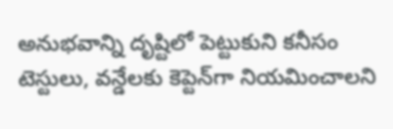అనుభవాన్ని దృష్టిలో పెట్టుకుని కనీసం టెస్టులు, వన్డేలకు కెప్టెన్‌గా నియమించాలని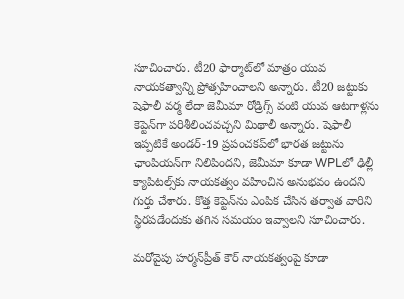సూచించారు. టీ20 ఫార్మాట్‌లో మాత్రం యువ నాయకత్వాన్ని ప్రోత్సహించాలని అన్నారు. టీ20 జట్టుకు షెఫాలీ వర్మ లేదా జెమీమా రోడ్రిగ్స్ వంటి యువ ఆటగాళ్లను కెప్టెన్‌గా పరిశీలించవచ్చని మిథాలీ అన్నారు. షెఫాలీ ఇప్పటికే అండర్-19 ప్రపంచకప్‌లో భారత జట్టును ఛాంపియన్‌గా నిలిపిందని, జెమీమా కూడా WPLలో ఢిల్లీ క్యాపిటల్స్‌కు నాయకత్వం వహించిన అనుభవం ఉందని గుర్తు చేశారు. కొత్త కెప్టెన్‌ను ఎంపిక చేసిన తర్వాత వారిని స్థిరపడేందుకు తగిన సమయం ఇవ్వాలని సూచించారు.

మరోవైపు హర్మన్‌ప్రీత్ కౌర్ నాయకత్వంపై కూడా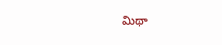మిథా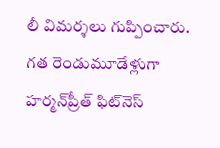లీ విమర్శలు గుప్పించారు. గత రెండుమూడేళ్లుగా హర్మన్‌ప్రీత్ ఫిట్‌నెస్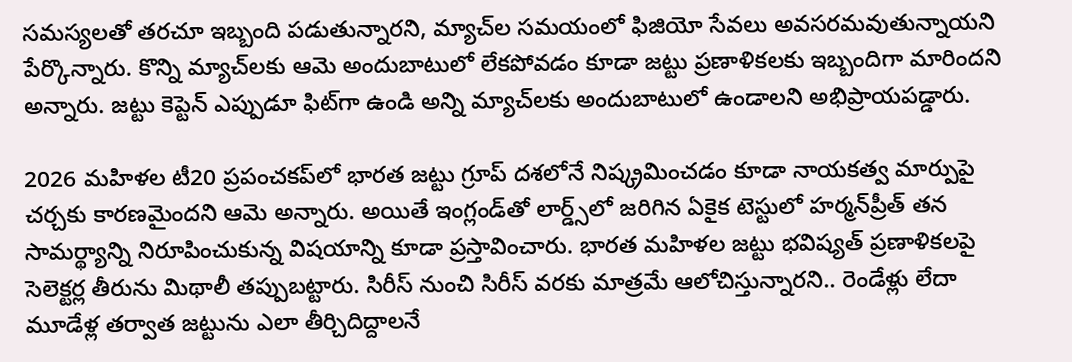సమస్యలతో తరచూ ఇబ్బంది పడుతున్నారని, మ్యాచ్‌ల సమయంలో ఫిజియో సేవలు అవసరమవుతున్నాయని పేర్కొన్నారు. కొన్ని మ్యాచ్‌లకు ఆమె అందుబాటులో లేకపోవడం కూడా జట్టు ప్రణాళికలకు ఇబ్బందిగా మారిందని అన్నారు. జట్టు కెప్టెన్ ఎప్పుడూ ఫిట్‌గా ఉండి అన్ని మ్యాచ్‌లకు అందుబాటులో ఉండాలని అభిప్రాయపడ్డారు.

2026 మహిళల టీ20 ప్రపంచకప్‌లో భారత జట్టు గ్రూప్ దశలోనే నిష్క్రమించడం కూడా నాయకత్వ మార్పుపై చర్చకు కారణమైందని ఆమె అన్నారు. అయితే ఇంగ్లండ్‌తో లార్డ్స్‌లో జరిగిన ఏకైక టెస్టులో హర్మన్‌ప్రీత్ తన సామర్థ్యాన్ని నిరూపించుకున్న విషయాన్ని కూడా ప్రస్తావించారు. భారత మహిళల జట్టు భవిష్యత్ ప్రణాళికలపై సెలెక్టర్ల తీరును మిథాలీ తప్పుబట్టారు. సిరీస్ నుంచి సిరీస్ వరకు మాత్రమే ఆలోచిస్తున్నారని.. రెండేళ్లు లేదా మూడేళ్ల తర్వాత జట్టును ఎలా తీర్చిదిద్దాలనే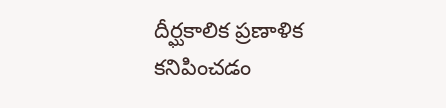దీర్ఘకాలిక ప్రణాళిక కనిపించడం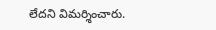లేదని విమర్శించారు.